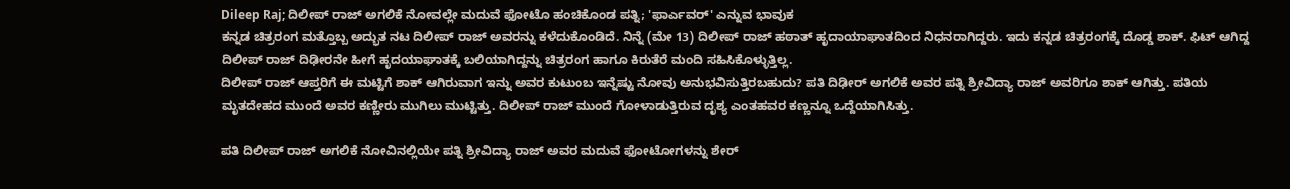Dileep Raj; ದಿಲೀಪ್ ರಾಜ್ ಅಗಲಿಕೆ ನೋವಲ್ಲೇ ಮದುವೆ ಫೋಟೊ ಹಂಚಿಕೊಂಡ ಪತ್ನಿ; 'ಫಾರ್ಎವರ್' ಎನ್ನುವ ಭಾವುಕ
ಕನ್ನಡ ಚಿತ್ರರಂಗ ಮತ್ತೊಬ್ಬ ಅದ್ಭುತ ನಟ ದಿಲೀಪ್ ರಾಜ್ ಅವರನ್ನು ಕಳೆದುಕೊಂಡಿದೆ. ನಿನ್ನೆ (ಮೇ 13) ದಿಲೀಪ್ ರಾಜ್ ಹಠಾತ್ ಹೃದಾಯಾಘಾತದಿಂದ ನಿಧನರಾಗಿದ್ದರು. ಇದು ಕನ್ನಡ ಚಿತ್ರರಂಗಕ್ಕೆ ದೊಡ್ಡ ಶಾಕ್. ಫಿಟ್ ಆಗಿದ್ದ ದಿಲೀಪ್ ರಾಜ್ ದಿಢೀರನೇ ಹೀಗೆ ಹೃದಯಾಘಾತಕ್ಕೆ ಬಲಿಯಾಗಿದ್ದನ್ನು ಚಿತ್ರರಂಗ ಹಾಗೂ ಕಿರುತೆರೆ ಮಂದಿ ಸಹಿಸಿಕೊಳ್ಳುತ್ತಿಲ್ಲ.
ದಿಲೀಪ್ ರಾಜ್ ಆಪ್ತರಿಗೆ ಈ ಮಟ್ಟಿಗೆ ಶಾಕ್ ಆಗಿರುವಾಗ ಇನ್ನು ಅವರ ಕುಟುಂಬ ಇನ್ನೆಷ್ಟು ನೋವು ಅನುಭವಿಸುತ್ತಿರಬಹುದು? ಪತಿ ದಿಢೀರ್ ಅಗಲಿಕೆ ಅವರ ಪತ್ನಿ ಶ್ರೀವಿದ್ಯಾ ರಾಜ್ ಅವರಿಗೂ ಶಾಕ್ ಆಗಿತ್ತು. ಪತಿಯ ಮೃತದೇಹದ ಮುಂದೆ ಅವರ ಕಣ್ಣೀರು ಮುಗಿಲು ಮುಟ್ಟಿತ್ತು. ದಿಲೀಪ್ ರಾಜ್ ಮುಂದೆ ಗೋಳಾಡುತ್ತಿರುವ ದೃಶ್ಯ ಎಂತಹವರ ಕಣ್ಣನ್ನೂ ಒದ್ದೆಯಾಗಿಸಿತ್ತು.

ಪತಿ ದಿಲೀಪ್ ರಾಜ್ ಅಗಲಿಕೆ ನೋವಿನಲ್ಲಿಯೇ ಪತ್ನಿ ಶ್ರೀವಿದ್ಯಾ ರಾಜ್ ಅವರ ಮದುವೆ ಫೋಟೋಗಳನ್ನು ಶೇರ್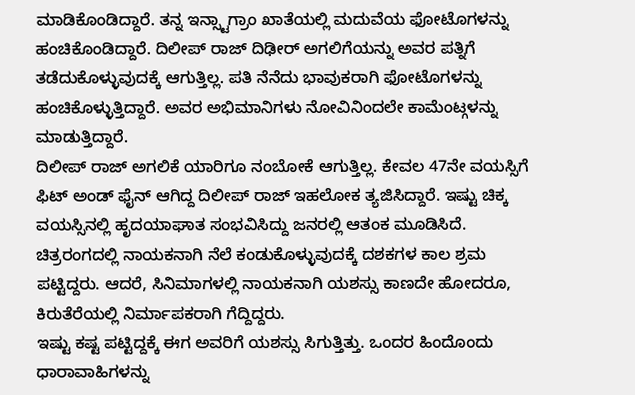ಮಾಡಿಕೊಂಡಿದ್ದಾರೆ. ತನ್ನ ಇನ್ಸ್ಟಾಗ್ರಾಂ ಖಾತೆಯಲ್ಲಿ ಮದುವೆಯ ಫೋಟೊಗಳನ್ನು ಹಂಚಿಕೊಂಡಿದ್ದಾರೆ. ದಿಲೀಪ್ ರಾಜ್ ದಿಢೀರ್ ಅಗಲಿಗೆಯನ್ನು ಅವರ ಪತ್ನಿಗೆ ತಡೆದುಕೊಳ್ಳುವುದಕ್ಕೆ ಆಗುತ್ತಿಲ್ಲ. ಪತಿ ನೆನೆದು ಭಾವುಕರಾಗಿ ಫೋಟೊಗಳನ್ನು ಹಂಚಿಕೊಳ್ಳುತ್ತಿದ್ದಾರೆ. ಅವರ ಅಭಿಮಾನಿಗಳು ನೋವಿನಿಂದಲೇ ಕಾಮೆಂಟ್ಗಳನ್ನು ಮಾಡುತ್ತಿದ್ದಾರೆ.
ದಿಲೀಪ್ ರಾಜ್ ಅಗಲಿಕೆ ಯಾರಿಗೂ ನಂಬೋಕೆ ಆಗುತ್ತಿಲ್ಲ. ಕೇವಲ 47ನೇ ವಯಸ್ಸಿಗೆ ಫಿಟ್ ಅಂಡ್ ಫೈನ್ ಆಗಿದ್ದ ದಿಲೀಪ್ ರಾಜ್ ಇಹಲೋಕ ತ್ಯಜಿಸಿದ್ದಾರೆ. ಇಷ್ಟು ಚಿಕ್ಕ ವಯಸ್ಸಿನಲ್ಲಿ ಹೃದಯಾಘಾತ ಸಂಭವಿಸಿದ್ದು ಜನರಲ್ಲಿ ಆತಂಕ ಮೂಡಿಸಿದೆ. ಚಿತ್ರರಂಗದಲ್ಲಿ ನಾಯಕನಾಗಿ ನೆಲೆ ಕಂಡುಕೊಳ್ಳುವುದಕ್ಕೆ ದಶಕಗಳ ಕಾಲ ಶ್ರಮ ಪಟ್ಟಿದ್ದರು. ಆದರೆ, ಸಿನಿಮಾಗಳಲ್ಲಿ ನಾಯಕನಾಗಿ ಯಶಸ್ಸು ಕಾಣದೇ ಹೋದರೂ, ಕಿರುತೆರೆಯಲ್ಲಿ ನಿರ್ಮಾಪಕರಾಗಿ ಗೆದ್ದಿದ್ದರು.
ಇಷ್ಟು ಕಷ್ಟ ಪಟ್ಟಿದ್ದಕ್ಕೆ ಈಗ ಅವರಿಗೆ ಯಶಸ್ಸು ಸಿಗುತ್ತಿತ್ತು. ಒಂದರ ಹಿಂದೊಂದು ಧಾರಾವಾಹಿಗಳನ್ನು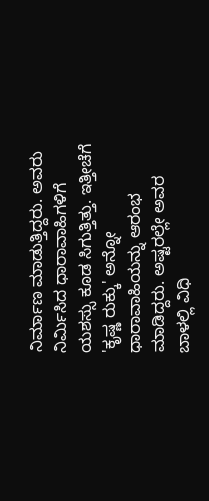ನಿರ್ಮಾಣ ಮಾಡುತ್ತಿದ್ದರು. ಅವರು ನಿರ್ಮಿಸಿದ ಧಾರಾವಾಹಿಗಳಿಗೆ ಯಶಸ್ಸು ಕೂಡ ಸಿಗುತ್ತಿತ್ತು. ಇತ್ತೀಚೆಗೆ 'ಕೃಷ್ಣ ರುಕ್ಕು' ಅನ್ನೋ ಧಾರಾವಾಹಿಯನ್ನು ಆರಂಭ ಮಾಡಿದ್ದರು. ಅಷ್ಟರಲ್ಲೇ ಅವರ ಬಾಳಲ್ಲಿ ವಿಧಿ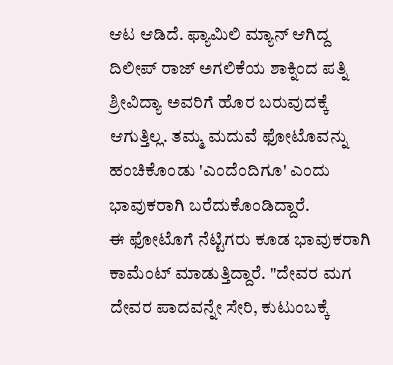ಆಟ ಆಡಿದೆ. ಫ್ಯಾಮಿಲಿ ಮ್ಯಾನ್ ಆಗಿದ್ದ ದಿಲೀಪ್ ರಾಜ್ ಅಗಲಿಕೆಯ ಶಾಕ್ನಿಂದ ಪತ್ನಿ ಶ್ರೀವಿದ್ಯಾ ಅವರಿಗೆ ಹೊರ ಬರುವುದಕ್ಕೆ ಆಗುತ್ತಿಲ್ಲ. ತಮ್ಮ ಮದುವೆ ಫೋಟೊವನ್ನು ಹಂಚಿಕೊಂಡು 'ಎಂದೆಂದಿಗೂ' ಎಂದು ಭಾವುಕರಾಗಿ ಬರೆದುಕೊಂಡಿದ್ದಾರೆ.
ಈ ಫೋಟೊಗೆ ನೆಟ್ಟಿಗರು ಕೂಡ ಭಾವುಕರಾಗಿ ಕಾಮೆಂಟ್ ಮಾಡುತ್ತಿದ್ದಾರೆ. "ದೇವರ ಮಗ ದೇವರ ಪಾದವನ್ನೇ ಸೇರಿ, ಕುಟುಂಬಕ್ಕೆ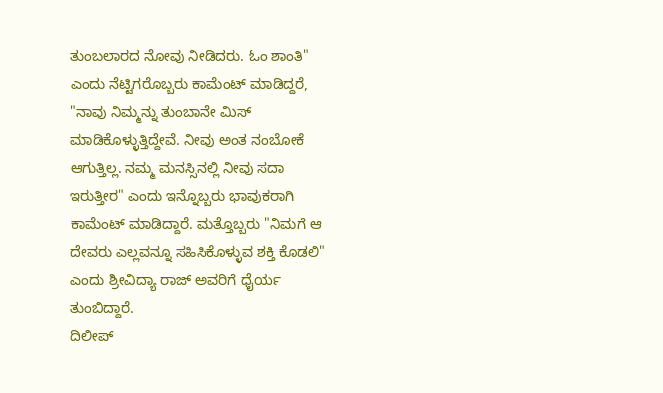ತುಂಬಲಾರದ ನೋವು ನೀಡಿದರು. ಓಂ ಶಾಂತಿ" ಎಂದು ನೆಟ್ಟಿಗರೊಬ್ಬರು ಕಾಮೆಂಟ್ ಮಾಡಿದ್ದರೆ, "ನಾವು ನಿಮ್ಮನ್ನು ತುಂಬಾನೇ ಮಿಸ್ ಮಾಡಿಕೊಳ್ಳುತ್ತಿದ್ದೇವೆ. ನೀವು ಅಂತ ನಂಬೋಕೆ ಆಗುತ್ತಿಲ್ಲ. ನಮ್ಮ ಮನಸ್ಸಿನಲ್ಲಿ ನೀವು ಸದಾ ಇರುತ್ತೀರ" ಎಂದು ಇನ್ನೊಬ್ಬರು ಭಾವುಕರಾಗಿ ಕಾಮೆಂಟ್ ಮಾಡಿದ್ದಾರೆ. ಮತ್ತೊಬ್ಬರು "ನಿಮಗೆ ಆ ದೇವರು ಎಲ್ಲವನ್ನೂ ಸಹಿಸಿಕೊಳ್ಳುವ ಶಕ್ತಿ ಕೊಡಲಿ" ಎಂದು ಶ್ರೀವಿದ್ಯಾ ರಾಜ್ ಅವರಿಗೆ ಧೈರ್ಯ ತುಂಬಿದ್ದಾರೆ.
ದಿಲೀಪ್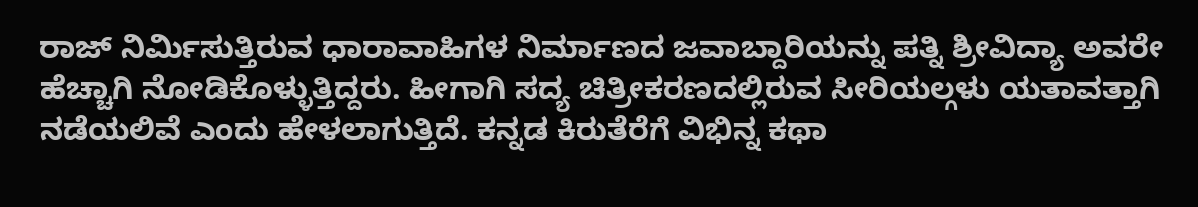ರಾಜ್ ನಿರ್ಮಿಸುತ್ತಿರುವ ಧಾರಾವಾಹಿಗಳ ನಿರ್ಮಾಣದ ಜವಾಬ್ದಾರಿಯನ್ನು ಪತ್ನಿ ಶ್ರೀವಿದ್ಯಾ ಅವರೇ ಹೆಚ್ಚಾಗಿ ನೋಡಿಕೊಳ್ಳುತ್ತಿದ್ದರು. ಹೀಗಾಗಿ ಸದ್ಯ ಚಿತ್ರೀಕರಣದಲ್ಲಿರುವ ಸೀರಿಯಲ್ಗಳು ಯತಾವತ್ತಾಗಿ ನಡೆಯಲಿವೆ ಎಂದು ಹೇಳಲಾಗುತ್ತಿದೆ. ಕನ್ನಡ ಕಿರುತೆರೆಗೆ ವಿಭಿನ್ನ ಕಥಾ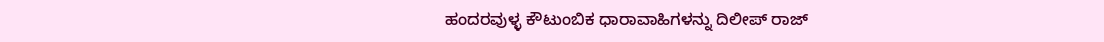ಹಂದರವುಳ್ಳ ಕೌಟುಂಬಿಕ ಧಾರಾವಾಹಿಗಳನ್ನು ದಿಲೀಪ್ ರಾಜ್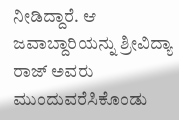ನೀಡಿದ್ದಾರೆ. ಆ ಜವಾಬ್ದಾರಿಯನ್ನು ಶ್ರೀವಿದ್ಯಾ ರಾಜ್ ಅವರು ಮುಂದುವರೆಸಿಕೊಂಡು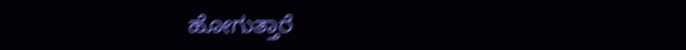ಹೋಗುತ್ತಾರೆ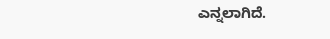ಎನ್ನಲಾಗಿದೆ.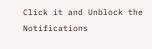Click it and Unblock the Notifications